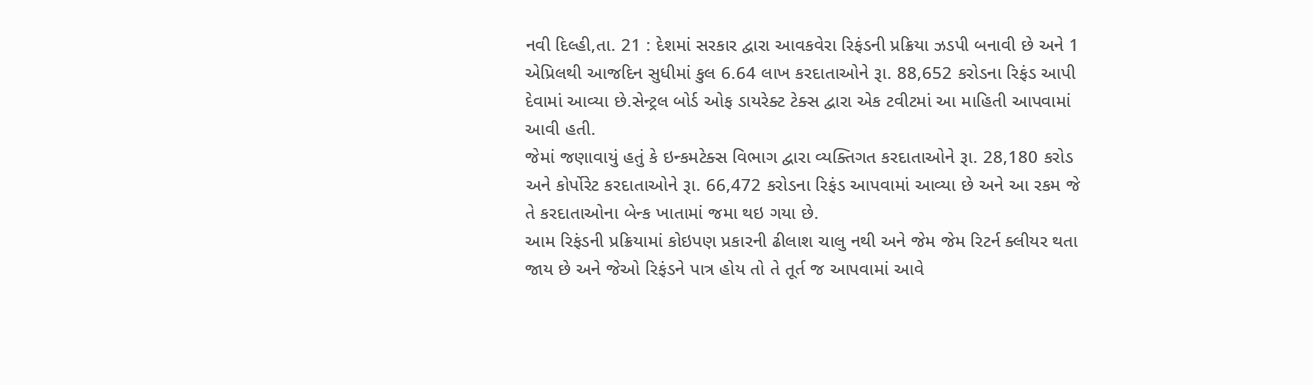નવી દિલ્હી,તા. 21 : દેશમાં સરકાર દ્વારા આવકવેરા રિફંડની પ્રક્રિયા ઝડપી બનાવી છે અને 1 એપ્રિલથી આજદિન સુધીમાં કુલ 6.64 લાખ કરદાતાઓને રૂા. 88,652 કરોડના રિફંડ આપી દેવામાં આવ્યા છે.સેન્ટ્રલ બોર્ડ ઓફ ડાયરેક્ટ ટેક્સ દ્વારા એક ટવીટમાં આ માહિતી આપવામાં આવી હતી.
જેમાં જણાવાયું હતું કે ઇન્કમટેક્સ વિભાગ દ્વારા વ્યક્તિગત કરદાતાઓને રૂા. 28,180 કરોડ અને કોર્પોરેટ કરદાતાઓને રૂા. 66,472 કરોડના રિફંડ આપવામાં આવ્યા છે અને આ રકમ જે તે કરદાતાઓના બેન્ક ખાતામાં જમા થઇ ગયા છે.
આમ રિફંડની પ્રક્રિયામાં કોઇપણ પ્રકારની ઢીલાશ ચાલુ નથી અને જેમ જેમ રિટર્ન ક્લીયર થતા જાય છે અને જેઓ રિફંડને પાત્ર હોય તો તે તૂર્ત જ આપવામાં આવે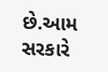છે.આમ સરકારે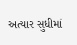અત્યાર સુધીમાં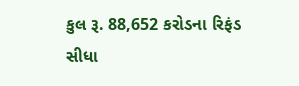કુલ રૂ. 88,652 કરોડના રિફંડ સીધા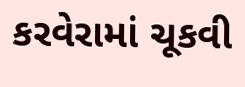કરવેરામાં ચૂકવી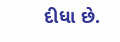દીધા છે.